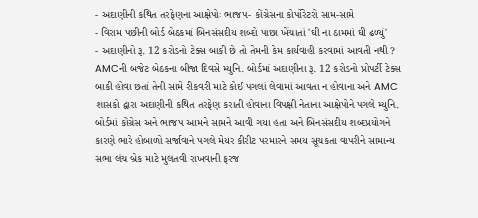- અદાણીની કથિત તરફેણના આક્ષેપોઃ ભાજપ- કોંગ્રેસના કોર્પોરેટરો સામ-સામે
- વિરામ પછીની બોર્ડ બેઠકમાં બિનસંસદીય શબ્દો પાછા ખેંચાતાં 'ઘી ના ઠામમાં ઘી ઢળ્યું'
- અદાણીનો રૂ. 12 કરોડનો ટેક્સ બાકી છે તો તેમની કેમ કાર્યવાહી કરવામાં આવતી નથી ?
AMCની બજેટ બેઠકના બીજા દિવસે મ્યુનિ. બોર્ડમાં અદાણીના રૂ. 12 કરોડનો પ્રોપર્ટી ટેક્સ બાકી હોવા છતાં તેની સામે રીકવરી માટે કોઈ પગલાં લેવામાં આવતા ન હોવાના અને AMC શાસકો દ્વારા અદાણીની કથિત તરફેણ કરાતી હોવાના વિપક્ષી નેતાના આક્ષેપોને પગલે મ્યુનિ. બોર્ડમાં કોંગ્રેસ અને ભાજપ આમને સામને આવી ગયા હતા અને બિનસંસદીય શબ્દપ્રયોગને કારણે ભારે હોબાળો સર્જાવાને પગલે મેયર કીરીટ પરમારને સમય સૂચકતા વાપરીને સામાન્ય સભા લંચ બ્રેક માટે મુલતવી રાખવાની ફરજ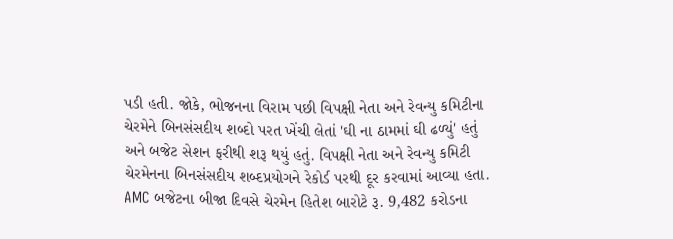પડી હતી. જોકે, ભોજનના વિરામ પછી વિપક્ષી નેતા અને રેવન્યુ કમિટીના ચેરમેને બિનસંસદીય શબ્દો પરત ખેંચી લેતાં 'ઘી ના ઠામમાં ઘી ઢળ્યું' હતું અને બજેટ સેશન ફરીથી શરૂ થયું હતું. વિપક્ષી નેતા અને રેવન્યુ કમિટી ચેરમેનના બિનસંસદીય શબ્દપ્રયોગને રેકોર્ડ પરથી દૂર કરવામાં આવ્યા હતા.
AMC બજેટના બીજા દિવસે ચેરમેન હિતેશ બારોટે રૂ. 9,482 કરોડના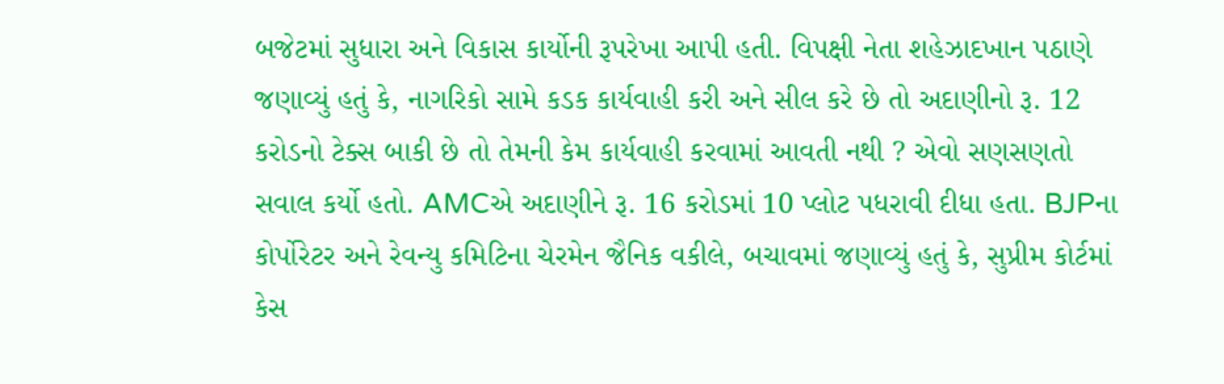બજેટમાં સુધારા અને વિકાસ કાર્યોની રૂપરેખા આપી હતી. વિપક્ષી નેતા શહેઝાદખાન પઠાણે જણાવ્યું હતું કે, નાગરિકો સામે કડક કાર્યવાહી કરી અને સીલ કરે છે તો અદાણીનો રૂ. 12 કરોડનો ટેક્સ બાકી છે તો તેમની કેમ કાર્યવાહી કરવામાં આવતી નથી ? એવો સણસણતો સવાલ કર્યો હતો. AMCએ અદાણીને રૂ. 16 કરોડમાં 10 પ્લોટ પધરાવી દીધા હતા. BJPના કોર્પોરેટર અને રેવન્યુ કમિટિના ચેરમેન જૈનિક વકીલે, બચાવમાં જણાવ્યું હતું કે, સુપ્રીમ કોર્ટમાં કેસ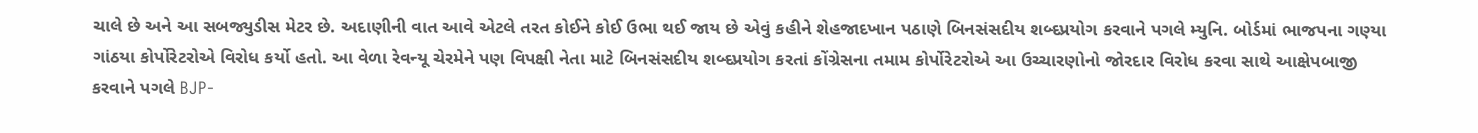ચાલે છે અને આ સબજ્યુડીસ મેટર છે. અદાણીની વાત આવે એટલે તરત કોઈને કોઈ ઉભા થઈ જાય છે એવું કહીને શેહજાદખાન પઠાણે બિનસંસદીય શબ્દપ્રયોગ કરવાને પગલે મ્યુનિ. બોર્ડમાં ભાજપના ગણ્યા ગાંઠયા કોર્પોરેટરોએ વિરોધ કર્યો હતો. આ વેળા રેવન્યૂ ચેરમેને પણ વિપક્ષી નેતા માટે બિનસંસદીય શબ્દપ્રયોગ કરતાં કોંગ્રેસના તમામ કોર્પોરેટરોએ આ ઉચ્ચારણોનો જોરદાર વિરોધ કરવા સાથે આક્ષેપબાજી કરવાને પગલે BJP-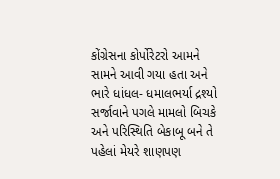કોંગ્રેસના કોર્પોરેટરો આમને સામને આવી ગયા હતા અને ભારે ધાંધલ- ધમાલભર્યા દ્રશ્યો સર્જાવાને પગલે મામલો બિચકે અને પરિસ્થિતિ બેકાબૂ બને તે પહેલાં મેયરે શાણપણ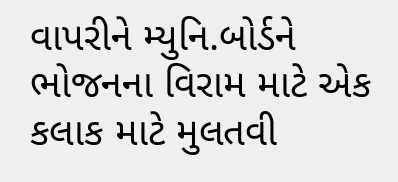વાપરીને મ્યુનિ.બોર્ડને ભોજનના વિરામ માટે એક કલાક માટે મુલતવી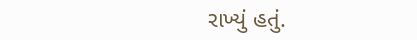રાખ્યું હતું.